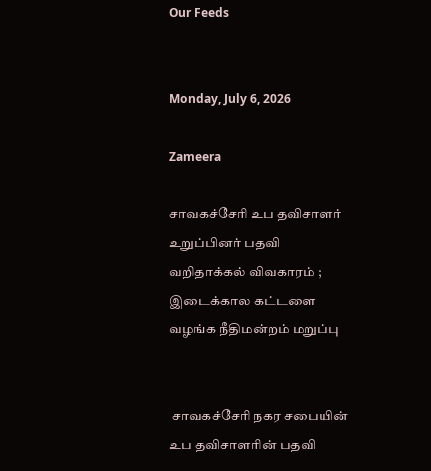Our Feeds


Monday, July 6, 2026

Zameera

சாவகச்சேரி உப தவிசாளர் உறுப்பினர் பதவி வறிதாக்கல் விவகாரம் ; இடைக்கால கட்டளை வழங்க நீதிமன்றம் மறுப்பு


 சாவகச்சேரி நகர சபையின் உப தவிசாளரின் பதவி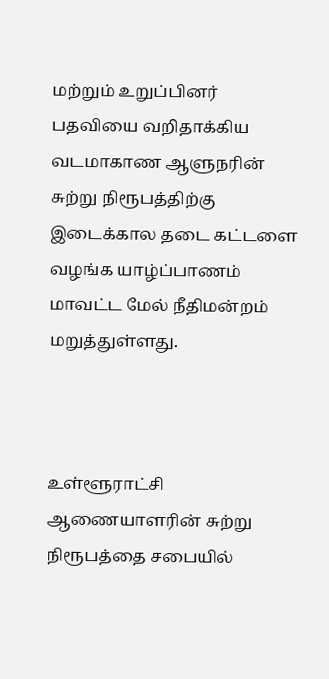மற்றும் உறுப்பினர் பதவியை வறிதாக்கிய வடமாகாண ஆளுநரின் சுற்று நிரூபத்திற்கு இடைக்கால தடை கட்டளை வழங்க யாழ்ப்பாணம் மாவட்ட மேல் நீதிமன்றம் மறுத்துள்ளது.



உள்ளூராட்சி ஆணையாளரின் சுற்று நிரூபத்தை சபையில்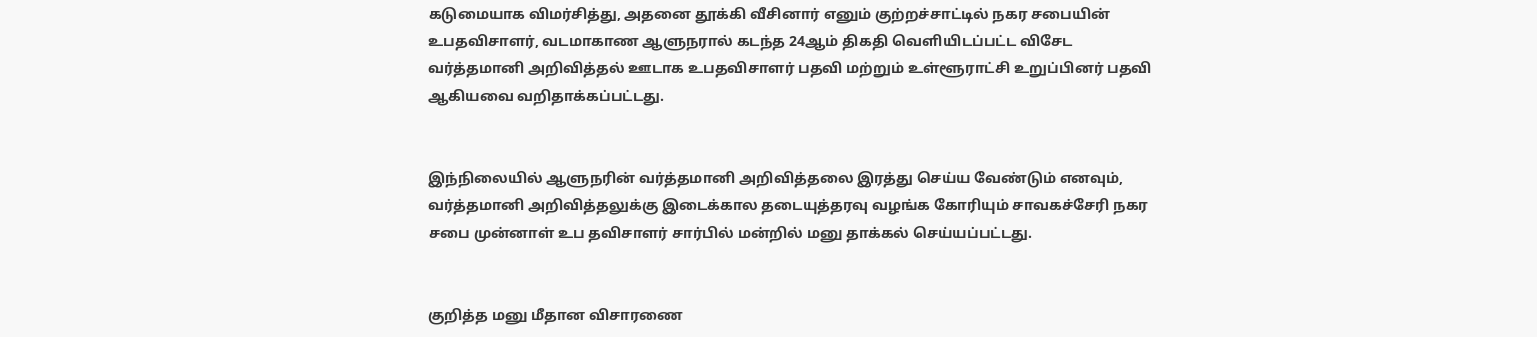கடுமையாக விமர்சித்து, அதனை தூக்கி வீசினார் எனும் குற்றச்சாட்டில் நகர சபையின் உபதவிசாளர், வடமாகாண ஆளுநரால் கடந்த 24ஆம் திகதி வெளியிடப்பட்ட விசேட வர்த்தமானி அறிவித்தல் ஊடாக உபதவிசாளர் பதவி மற்றும் உள்ளூராட்சி உறுப்பினர் பதவி ஆகியவை வறிதாக்கப்பட்டது.


இந்நிலையில் ஆளுநரின் வர்த்தமானி அறிவித்தலை இரத்து செய்ய வேண்டும் எனவும்,  வர்த்தமானி அறிவித்தலுக்கு இடைக்கால தடையுத்தரவு வழங்க கோரியும் சாவகச்சேரி நகர சபை முன்னாள் உப தவிசாளர் சார்பில் மன்றில் மனு தாக்கல் செய்யப்பட்டது.


குறித்த மனு மீதான விசாரணை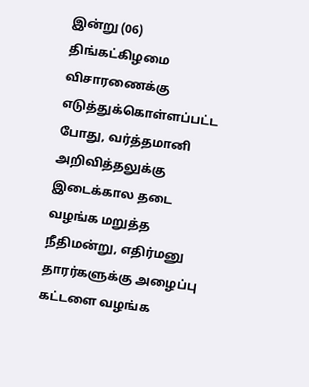இன்று (06) திங்கட்கிழமை விசாரணைக்கு எடுத்துக்கொள்ளப்பட்ட போது, வர்த்தமானி அறிவித்தலுக்கு இடைக்கால தடை வழங்க மறுத்த நீதிமன்று, எதிர்மனு தாரர்களுக்கு அழைப்பு கட்டளை வழங்க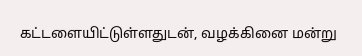கட்டளையிட்டுள்ளதுடன், வழக்கினை மன்று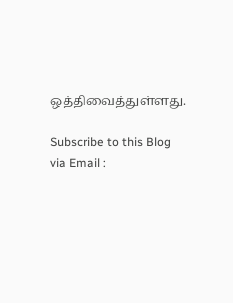ஒத்திவைத்துள்ளது.

Subscribe to this Blog via Email :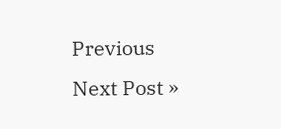Previous
Next Post »